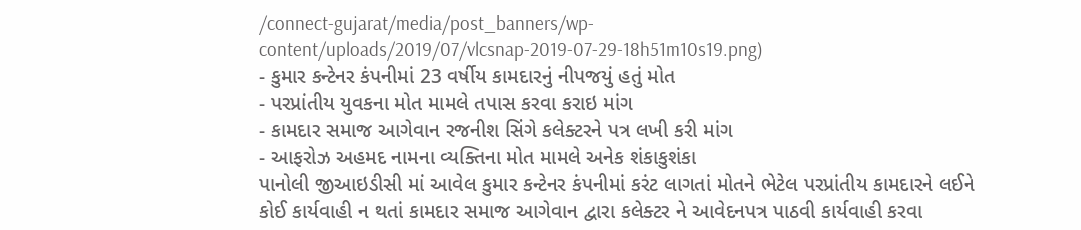/connect-gujarat/media/post_banners/wp-content/uploads/2019/07/vlcsnap-2019-07-29-18h51m10s19.png)
- કુમાર કન્ટેનર કંપનીમાં 23 વર્ષીય કામદારનું નીપજયું હતું મોત
- પરપ્રાંતીય યુવકના મોત મામલે તપાસ કરવા કરાઇ માંગ
- કામદાર સમાજ આગેવાન રજનીશ સિંગે કલેક્ટરને પત્ર લખી કરી માંગ
- આફરોઝ અહમદ નામના વ્યક્તિના મોત મામલે અનેક શંકાકુશંકા
પાનોલી જીઆઇડીસી માં આવેલ કુમાર કન્ટેનર કંપનીમાં કરંટ લાગતાં મોતને ભેટેલ પરપ્રાંતીય કામદારને લઈને કોઈ કાર્યવાહી ન થતાં કામદાર સમાજ આગેવાન દ્વારા કલેક્ટર ને આવેદનપત્ર પાઠવી કાર્યવાહી કરવા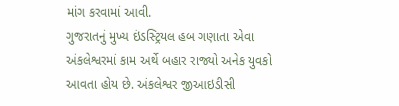માંગ કરવામાં આવી.
ગુજરાતનું મુખ્ય ઇંડસ્ટ્રિયલ હબ ગણાતા એવા અંકલેશ્વરમાં કામ અર્થે બહાર રાજ્યો અનેક યુવકો આવતા હોય છે. અંકલેશ્વર જીઆઇડીસી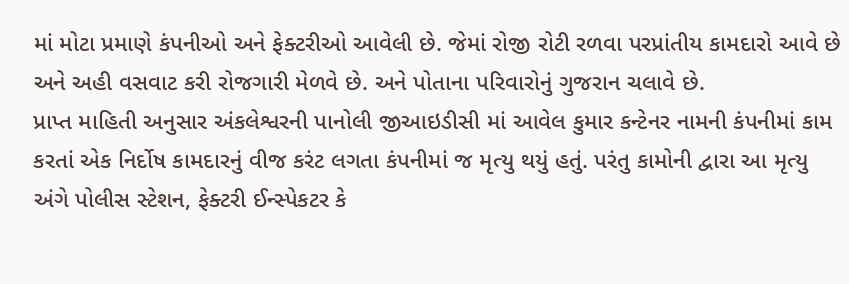માં મોટા પ્રમાણે કંપનીઓ અને ફેક્ટરીઓ આવેલી છે. જેમાં રોજી રોટી રળવા પરપ્રાંતીય કામદારો આવે છે અને અહી વસવાટ કરી રોજગારી મેળવે છે. અને પોતાના પરિવારોનું ગુજરાન ચલાવે છે.
પ્રાપ્ત માહિતી અનુસાર અંકલેશ્વરની પાનોલી જીઆઇડીસી માં આવેલ કુમાર કન્ટેનર નામની કંપનીમાં કામ કરતાં એક નિર્દોષ કામદારનું વીજ કરંટ લગતા કંપનીમાં જ મૃત્યુ થયું હતું. પરંતુ કામોની દ્વારા આ મૃત્યુ અંગે પોલીસ સ્ટેશન, ફેક્ટરી ઈન્સ્પેકટર કે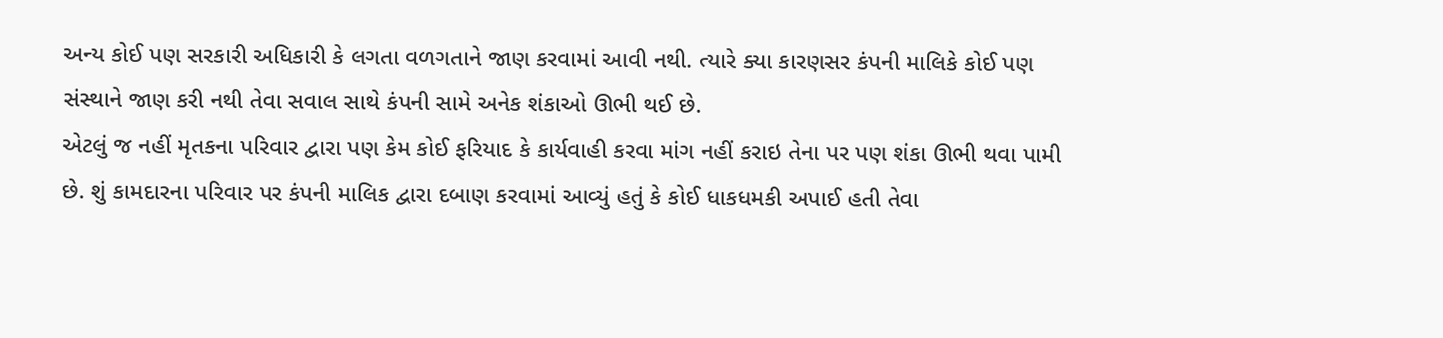અન્ય કોઈ પણ સરકારી અધિકારી કે લગતા વળગતાને જાણ કરવામાં આવી નથી. ત્યારે ક્યા કારણસર કંપની માલિકે કોઈ પણ સંસ્થાને જાણ કરી નથી તેવા સવાલ સાથે કંપની સામે અનેક શંકાઓ ઊભી થઈ છે.
એટલું જ નહીં મૃતકના પરિવાર દ્વારા પણ કેમ કોઈ ફરિયાદ કે કાર્યવાહી કરવા માંગ નહીં કરાઇ તેના પર પણ શંકા ઊભી થવા પામી છે. શું કામદારના પરિવાર પર કંપની માલિક દ્વારા દબાણ કરવામાં આવ્યું હતું કે કોઈ ધાકધમકી અપાઈ હતી તેવા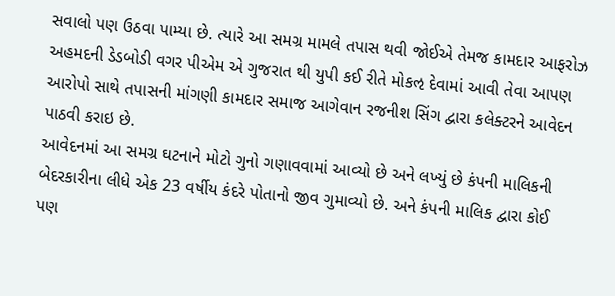સવાલો પણ ઉઠવા પામ્યા છે. ત્યારે આ સમગ્ર મામલે તપાસ થવી જોઈએ તેમજ કામદાર આફરોઝ અહમદની ડેડબોડી વગર પીએમ એ ગુજરાત થી યુપી કઈ રીતે મોકઌ દેવામાં આવી તેવા આપણ આરોપો સાથે તપાસની માંગણી કામદાર સમાજ આગેવાન રજનીશ સિંગ દ્વારા કલેક્ટરને આવેદન પાઠવી કરાઇ છે.
આવેદનમાં આ સમગ્ર ઘટનાને મોટો ગુનો ગણાવવામાં આવ્યો છે અને લખ્યું છે કંપની માલિકની બેદરકારીના લીધે એક 23 વર્ષીય કંદરે પોતાનો જીવ ગુમાવ્યો છે. અને કંપની માલિક દ્વારા કોઈ પણ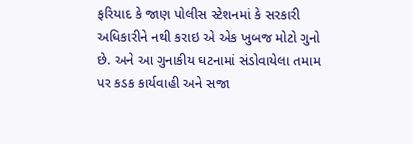ફરિયાદ કે જાણ પોલીસ સ્ટેશનમાં કે સરકારી અધિકારીને નથી કરાઇ એ એક ખુબજ મોટો ગુનો છે. અને આ ગુનાકીય ઘટનામાં સંડોવાયેલા તમામ પર કડક કાર્યવાહી અને સજા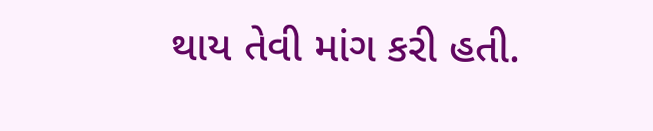થાય તેવી માંગ કરી હતી.